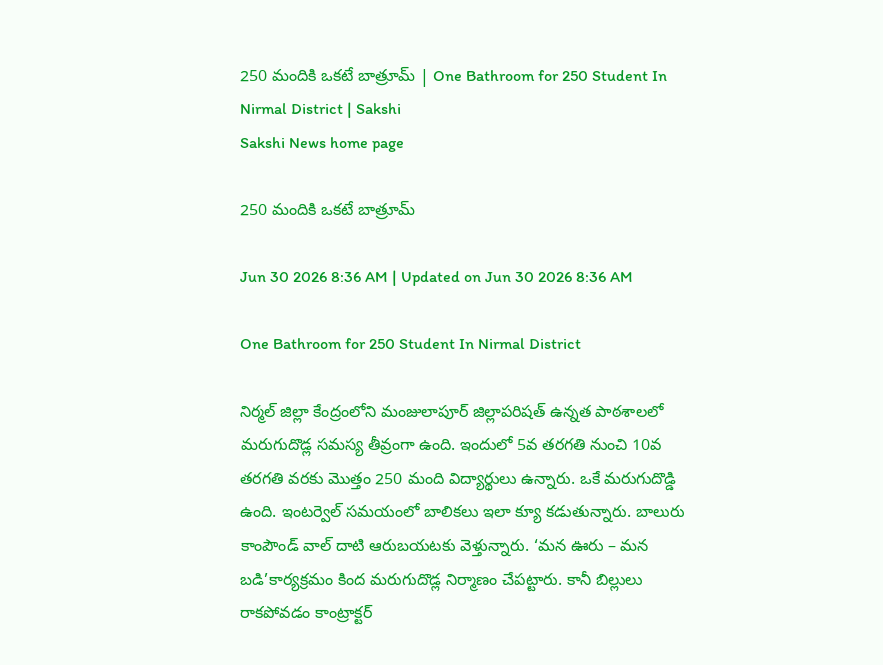250 మందికి ఒకటే బాత్రూమ్‌ | One Bathroom for 250 Student In Nirmal District | Sakshi
Sakshi News home page

250 మందికి ఒకటే బాత్రూమ్‌

Jun 30 2026 8:36 AM | Updated on Jun 30 2026 8:36 AM

One Bathroom for 250 Student In Nirmal District

నిర్మల్‌ జిల్లా కేంద్రంలోని మంజులాపూర్‌ జిల్లాపరిషత్‌ ఉన్నత పాఠశాలలో మరుగుదొడ్ల సమస్య తీవ్రంగా ఉంది. ఇందులో 5వ తరగతి నుంచి 10వ తరగతి వరకు మొత్తం 250 మంది విద్యార్థులు ఉన్నారు. ఒకే మరుగుదొడ్డి ఉంది. ఇంటర్వెల్‌ సమయంలో బాలికలు ఇలా క్యూ కడుతున్నారు. బాలురు కాంపౌండ్‌ వాల్‌ దాటి ఆరుబయటకు వెళ్తున్నారు. ‘మన ఊరు – మన బడి’కార్యక్రమం కింద మరుగుదొడ్ల నిర్మాణం చేపట్టారు. కానీ బిల్లులు రాకపోవడం కాంట్రాక్టర్‌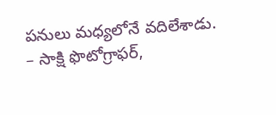పనులు మధ్యలోనే వదిలేశాడు.
– సాక్షి ఫొటోగ్రాఫర్,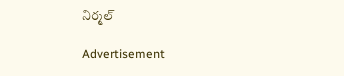నిర్మల్‌

Advertisement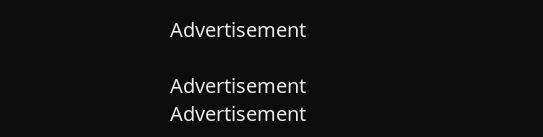Advertisement

Advertisement
Advertisement